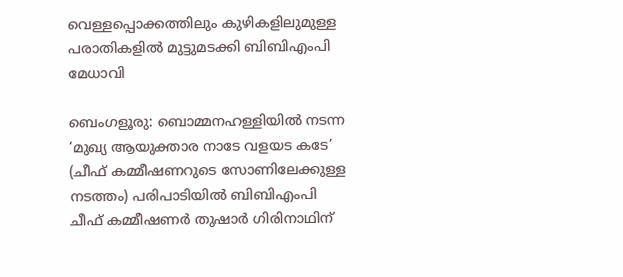വെള്ളപ്പൊക്കത്തിലും കുഴികളിലുമുള്ള പരാതികളിൽ മുട്ടുമടക്കി ബിബിഎംപി മേധാവി

ബെംഗളൂരു: ബൊമ്മനഹള്ളിയിൽ നടന്ന ‘മുഖ്യ ആയുക്താര നാടേ വളയട കടേ’ (ചീഫ് കമ്മീഷണറുടെ സോണിലേക്കുള്ള നടത്തം) പരിപാടിയിൽ ബിബിഎംപി ചീഫ് കമ്മീഷണർ തുഷാർ ഗിരിനാഥിന്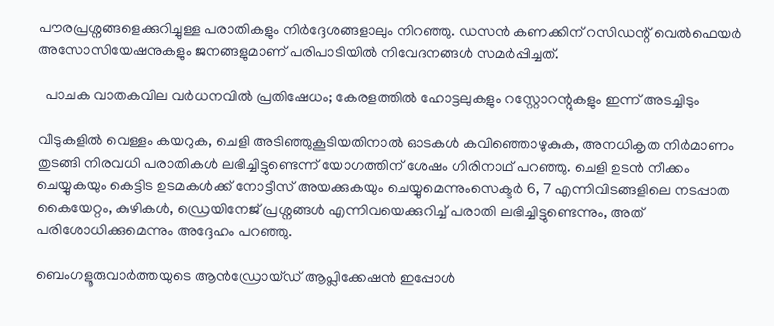പൗരപ്രശ്നങ്ങളെക്കുറിച്ചുള്ള പരാതികളും നിർദ്ദേശങ്ങളാലും നിറഞ്ഞു. ഡസൻ കണക്കിന് റസിഡന്റ് വെൽഫെയർ അസോസിയേഷനുകളും ജനങ്ങളുമാണ് പരിപാടിയിൽ നിവേദനങ്ങൾ സമർപ്പിച്ചത്.

  പാചക വാതകവില വര്‍ധനവിൽ പ്രതിഷേധം; കേരളത്തിൽ ഹോട്ടലുകളും റസ്റ്റോറന്റുകളും ഇന്ന് അടച്ചിടും

വീടുകളിൽ വെള്ളം കയറുക, ചെളി അടിഞ്ഞുകൂടിയതിനാൽ ഓടകൾ കവിഞ്ഞൊഴുകുക, അനധികൃത നിർമാണം തുടങ്ങി നിരവധി പരാതികൾ ലഭിച്ചിട്ടുണ്ടെന്ന് യോഗത്തിന് ശേഷം ഗിരിനാഥ് പറഞ്ഞു. ചെളി ഉടൻ നീക്കം ചെയ്യുകയും കെട്ടിട ഉടമകൾക്ക് നോട്ടീസ് അയക്കുകയും ചെയ്യുമെന്നുംസെക്ടർ 6, 7 എന്നിവിടങ്ങളിലെ നടപ്പാത കൈയേറ്റം, കുഴികൾ, ഡ്രെയിനേജ് പ്രശ്നങ്ങൾ എന്നിവയെക്കുറിച്ച് പരാതി ലഭിച്ചിട്ടുണ്ടെന്നും, അത് പരിശോധിക്കുമെന്നും അദ്ദേഹം പറഞ്ഞു.

ബെംഗളൂരുവാർത്തയുടെ ആൻഡ്രോയ്ഡ് ആപ്ലിക്കേഷൻ ഇപ്പോൾ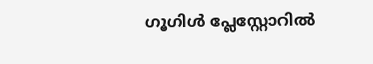ഗൂഗിൾ പ്ലേസ്റ്റോറിൽ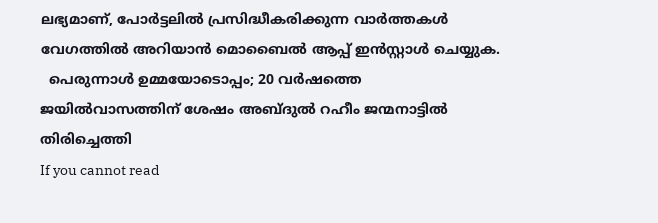ലഭ്യമാണ്, പോർട്ടലിൽ പ്രസിദ്ധീകരിക്കുന്ന വാർത്തകൾ വേഗത്തിൽ അറിയാൻ മൊബൈൽ ആപ്പ് ഇൻസ്റ്റാൾ ചെയ്യുക.
  പെരുന്നാൾ ഉമ്മയോടൊപ്പം; 20 വര്‍ഷത്തെ ജയില്‍വാസത്തിന് ശേഷം അബ്ദുൽ റഹീം ജന്മനാട്ടിൽ തിരിച്ചെത്തി
If you cannot read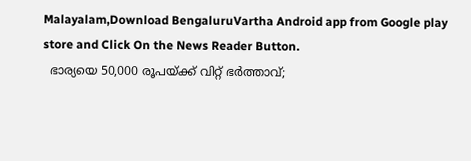Malayalam,Download BengaluruVartha Android app from Google play store and Click On the News Reader Button.
  ഭാര്യയെ 50,000 രൂപയ്ക്ക് വിറ്റ് ഭർത്താവ്;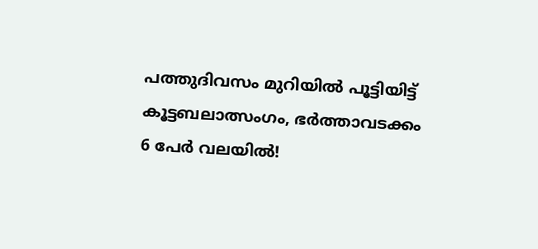പത്തുദിവസം മുറിയിൽ പൂട്ടിയിട്ട് കൂട്ടബലാത്സംഗം, ഭർത്താവടക്കം 6 പേർ വലയിൽ!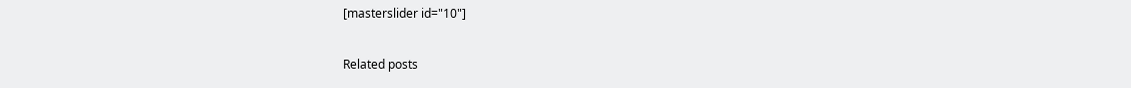[masterslider id="10"]

Related posts